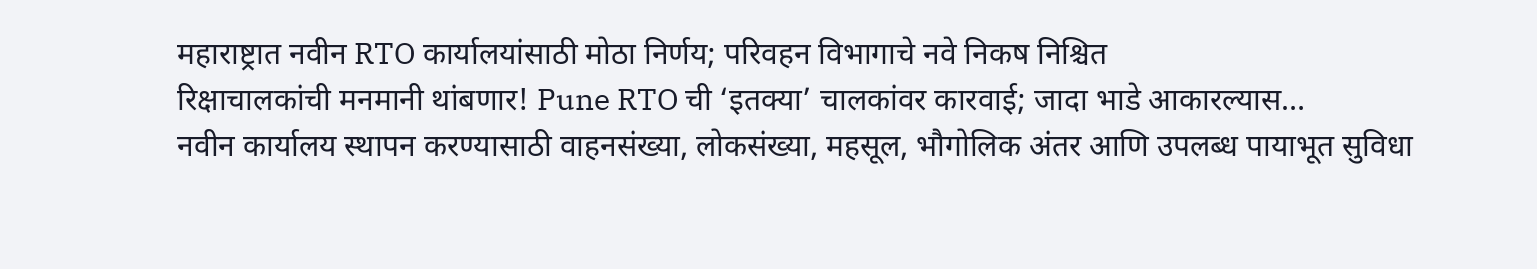महाराष्ट्रात नवीन RTO कार्यालयांसाठी मोठा निर्णय; परिवहन विभागाचे नवे निकष निश्चित
रिक्षाचालकांची मनमानी थांबणार! Pune RTO ची ‘इतक्या’ चालकांवर कारवाई; जादा भाडे आकारल्यास…
नवीन कार्यालय स्थापन करण्यासाठी वाहनसंख्या, लोकसंख्या, महसूल, भौगोलिक अंतर आणि उपलब्ध पायाभूत सुविधा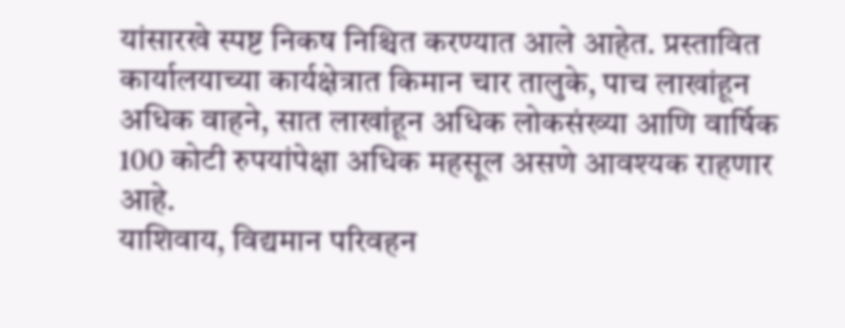यांसारखे स्पष्ट निकष निश्चित करण्यात आले आहेत. प्रस्तावित कार्यालयाच्या कार्यक्षेत्रात किमान चार तालुके, पाच लाखांहून अधिक वाहने, सात लाखांहून अधिक लोकसंख्या आणि वार्षिक 100 कोटी रुपयांपेक्षा अधिक महसूल असणे आवश्यक राहणार आहे.
याशिवाय, विद्यमान परिवहन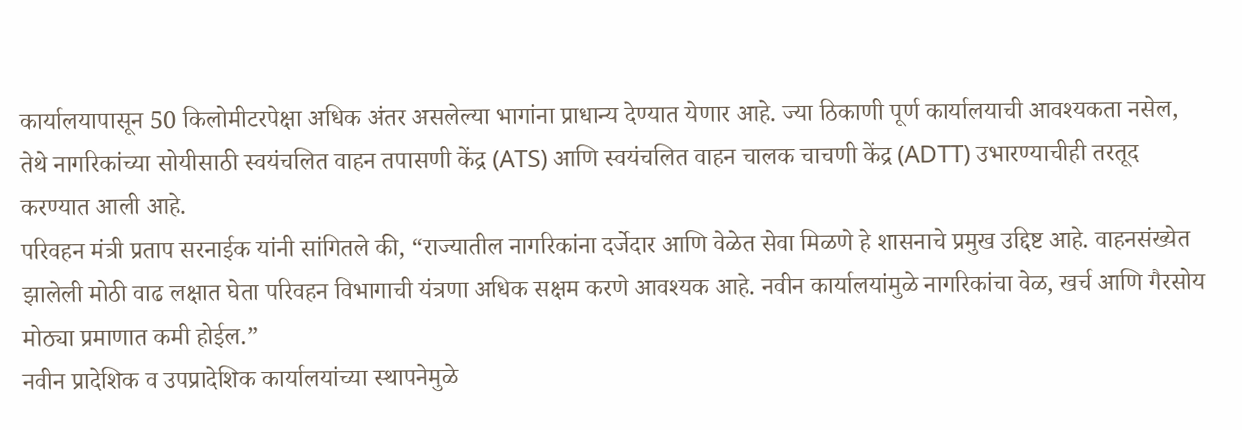कार्यालयापासून 50 किलोमीटरपेक्षा अधिक अंतर असलेल्या भागांना प्राधान्य देण्यात येणार आहे. ज्या ठिकाणी पूर्ण कार्यालयाची आवश्यकता नसेल, तेथे नागरिकांच्या सोयीसाठी स्वयंचलित वाहन तपासणी केंद्र (ATS) आणि स्वयंचलित वाहन चालक चाचणी केंद्र (ADTT) उभारण्याचीही तरतूद करण्यात आली आहे.
परिवहन मंत्री प्रताप सरनाईक यांनी सांगितले की, “राज्यातील नागरिकांना दर्जेदार आणि वेळेत सेवा मिळणे हे शासनाचे प्रमुख उद्दिष्ट आहे. वाहनसंख्येत झालेली मोठी वाढ लक्षात घेता परिवहन विभागाची यंत्रणा अधिक सक्षम करणे आवश्यक आहे. नवीन कार्यालयांमुळे नागरिकांचा वेळ, खर्च आणि गैरसोय मोठ्या प्रमाणात कमी होईल.”
नवीन प्रादेशिक व उपप्रादेशिक कार्यालयांच्या स्थापनेमुळे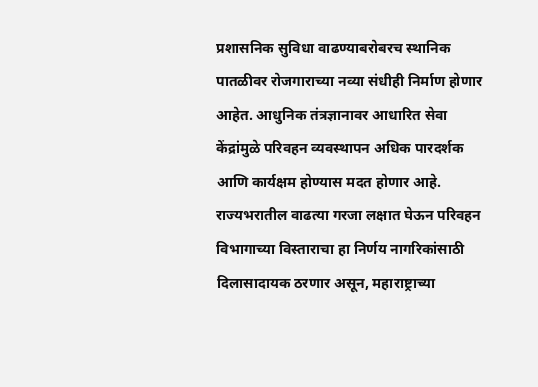प्रशासनिक सुविधा वाढण्याबरोबरच स्थानिक पातळीवर रोजगाराच्या नव्या संधीही निर्माण होणार आहेत. आधुनिक तंत्रज्ञानावर आधारित सेवा केंद्रांमुळे परिवहन व्यवस्थापन अधिक पारदर्शक आणि कार्यक्षम होण्यास मदत होणार आहे. राज्यभरातील वाढत्या गरजा लक्षात घेऊन परिवहन विभागाच्या विस्ताराचा हा निर्णय नागरिकांसाठी दिलासादायक ठरणार असून, महाराष्ट्राच्या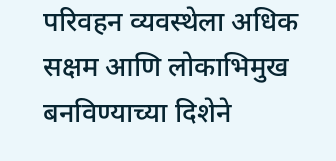परिवहन व्यवस्थेला अधिक सक्षम आणि लोकाभिमुख बनविण्याच्या दिशेने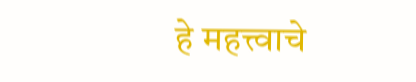हे महत्त्वाचे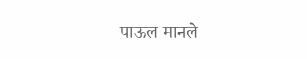पाऊल मानले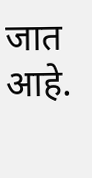जात आहे.